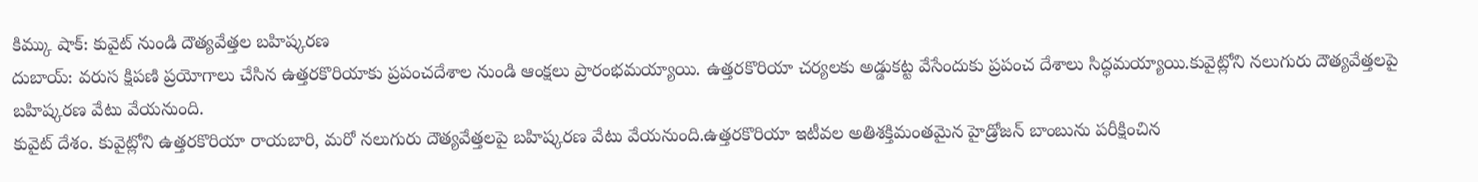కిమ్కు షాక్: కువైట్ నుండి దౌత్యవేత్తల బహిష్కరణ
దుబాయ్: వరుస క్షిపణి ప్రయోగాలు చేసిన ఉత్తరకొరియాకు ప్రపంచదేశాల నుండి ఆంక్షలు ప్రారంభమయ్యాయి. ఉత్తరకొరియా చర్యలకు అడ్డుకట్ట వేసేందుకు ప్రపంచ దేశాలు సిద్ధమయ్యాయి.కువైట్లోని నలుగురు దౌత్యవేత్తలపై బహిష్కరణ వేటు వేయనుంది.
కువైట్ దేశం. కువైట్లోని ఉత్తరకొరియా రాయబారి, మరో నలుగురు దౌత్యవేత్తలపై బహిష్కరణ వేటు వేయనుంది.ఉత్తరకొరియా ఇటీవల అతిశక్తిమంతమైన హైడ్రోజన్ బాంబును పరీక్షించిన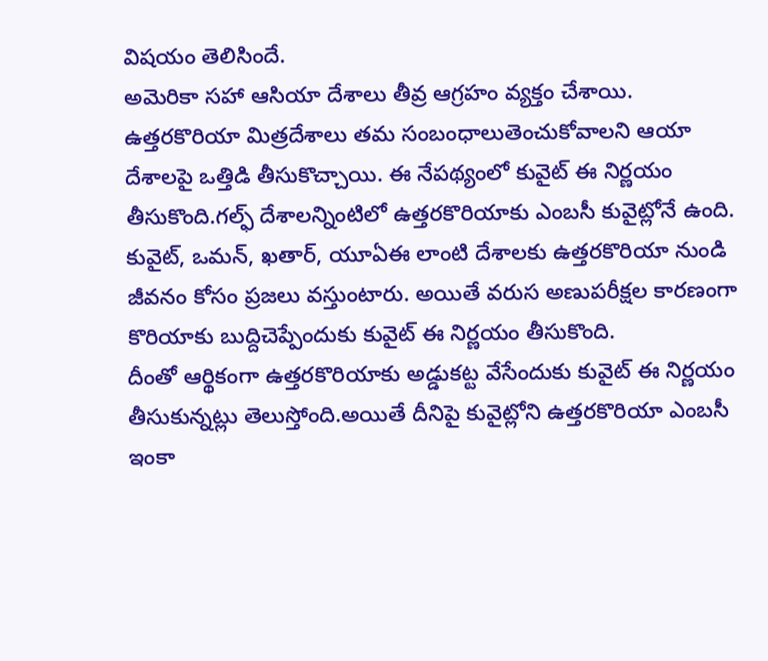విషయం తెలిసిందే.
అమెరికా సహా ఆసియా దేశాలు తీవ్ర ఆగ్రహం వ్యక్తం చేశాయి. ఉత్తరకొరియా మిత్రదేశాలు తమ సంబంధాలుతెంచుకోవాలని ఆయా దేశాలపై ఒత్తిడి తీసుకొచ్చాయి. ఈ నేపథ్యంలో కువైట్ ఈ నిర్ణయం తీసుకొంది.గల్ఫ్ దేశాలన్నింటిలో ఉత్తరకొరియాకు ఎంబసీ కువైట్లోనే ఉంది.
కువైట్, ఒమన్, ఖతార్, యూఏఈ లాంటి దేశాలకు ఉత్తరకొరియా నుండి జీవనం కోసం ప్రజలు వస్తుంటారు. అయితే వరుస అణుపరీక్షల కారణంగా కొరియాకు బుద్దిచెప్పేందుకు కువైట్ ఈ నిర్ణయం తీసుకొంది.
దీంతో ఆర్థికంగా ఉత్తరకొరియాకు అడ్డుకట్ట వేసేందుకు కువైట్ ఈ నిర్ణయం తీసుకున్నట్లు తెలుస్తోంది.అయితే దీనిపై కువైట్లోని ఉత్తరకొరియా ఎంబసీ ఇంకా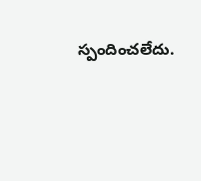స్పందించలేదు.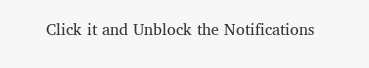Click it and Unblock the Notifications